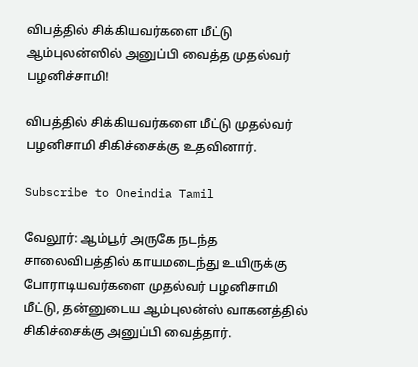விபத்தில் சிக்கியவர்களை மீட்டு ஆம்புலன்ஸில் அனுப்பி வைத்த முதல்வர் பழனிச்சாமி!

விபத்தில் சிக்கியவர்களை மீட்டு முதல்வர் பழனிசாமி சிகிச்சைக்கு உதவினார்.

Subscribe to Oneindia Tamil

வேலூர்: ஆம்பூர் அருகே நடந்த சாலைவிபத்தில் காயமடைந்து உயிருக்கு போராடியவர்களை முதல்வர் பழனிசாமி மீட்டு, தன்னுடைய ஆம்புலன்ஸ் வாகனத்தில் சிகிச்சைக்கு அனுப்பி வைத்தார்.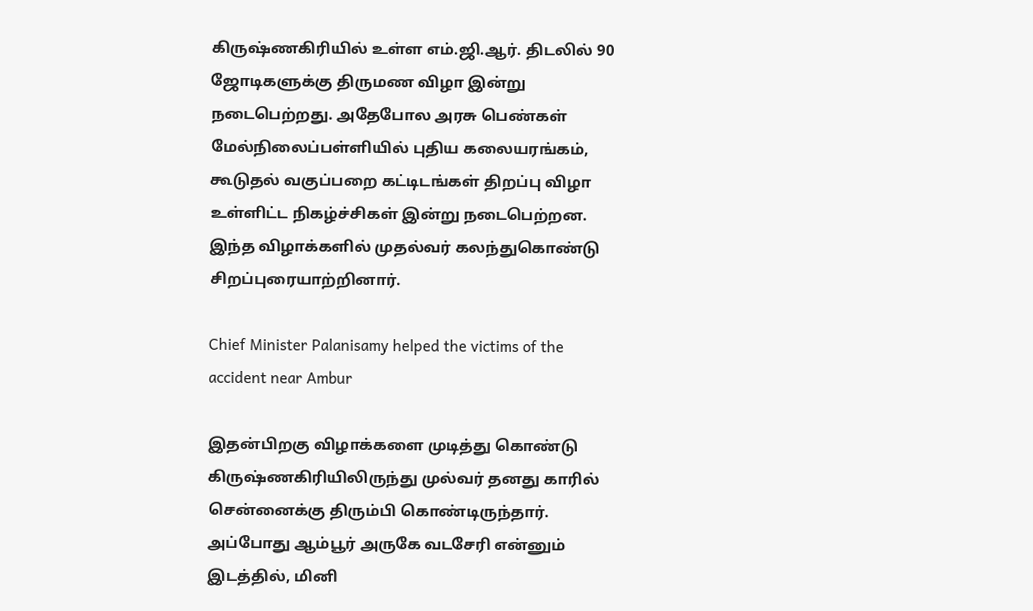கிருஷ்ணகிரியில் உள்ள எம்.ஜி.ஆர். திடலில் 90 ஜோடிகளுக்கு திருமண விழா இன்று நடைபெற்றது. அதேபோல அரசு பெண்கள் மேல்நிலைப்பள்ளியில் புதிய கலையரங்கம், கூடுதல் வகுப்பறை கட்டிடங்கள் திறப்பு விழா உள்ளிட்ட நிகழ்ச்சிகள் இன்று நடைபெற்றன. இந்த விழாக்களில் முதல்வர் கலந்துகொண்டு சிறப்புரையாற்றினார்.

Chief Minister Palanisamy helped the victims of the accident near Ambur

இதன்பிறகு விழாக்களை முடித்து கொண்டு கிருஷ்ணகிரியிலிருந்து முல்வர் தனது காரில் சென்னைக்கு திரும்பி கொண்டிருந்தார். அப்போது ஆம்பூர் அருகே வடசேரி என்னும் இடத்தில், மினி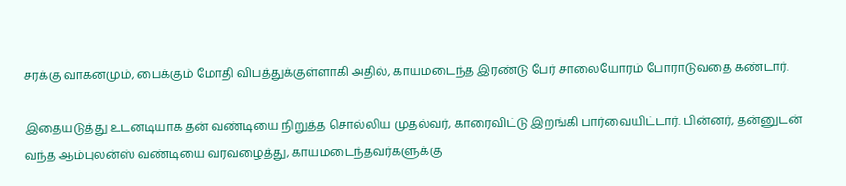சரக்கு வாகனமும், பைக்கும் மோதி விபத்துக்குள்ளாகி அதில், காயமடைந்த இரண்டு பேர் சாலையோரம் போராடுவதை கண்டார்.

இதையடுத்து உடனடியாக தன் வண்டியை நிறுத்த சொல்லிய முதல்வர், காரைவிட்டு இறங்கி பார்வையிட்டார். பின்னர், தன்னுடன் வந்த ஆம்புலன்ஸ் வண்டியை வரவழைத்து, காயமடைந்தவர்களுக்கு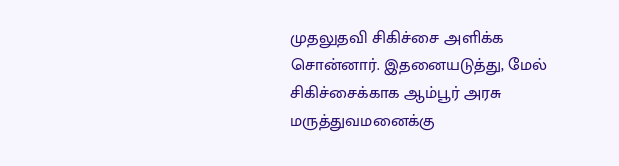முதலுதவி சிகிச்சை அளிக்க சொன்னார். இதனையடுத்து, மேல் சிகிச்சைக்காக ஆம்பூர் அரசு மருத்துவமனைக்கு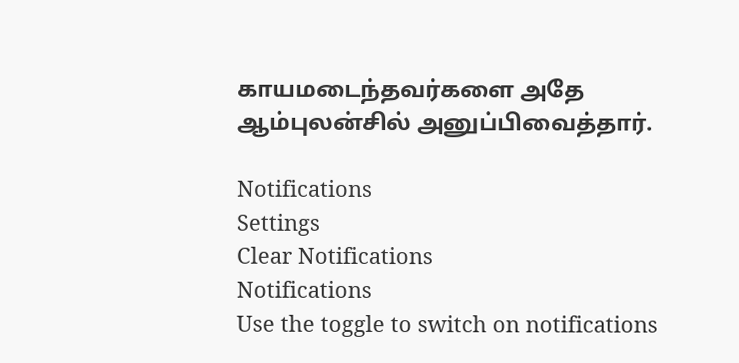காயமடைந்தவர்களை அதே ஆம்புலன்சில் அனுப்பிவைத்தார்.

Notifications
Settings
Clear Notifications
Notifications
Use the toggle to switch on notifications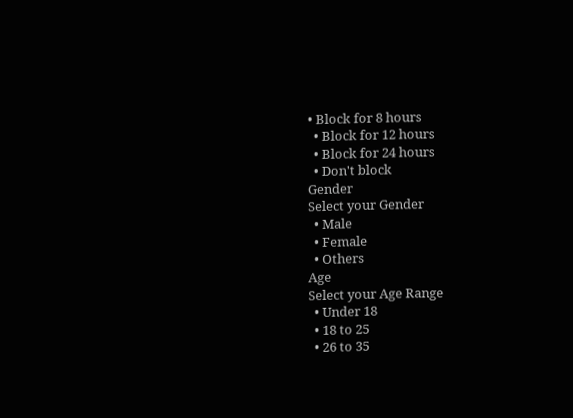• Block for 8 hours
  • Block for 12 hours
  • Block for 24 hours
  • Don't block
Gender
Select your Gender
  • Male
  • Female
  • Others
Age
Select your Age Range
  • Under 18
  • 18 to 25
  • 26 to 35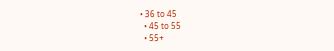• 36 to 45
  • 45 to 55
  • 55+